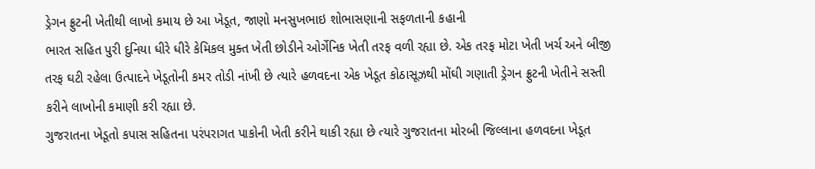ડ્રેગન ફ્રુટની ખેતીથી લાખો કમાય છે આ ખેડૂત, જાણો મનસુખભાઇ શોભાસણાની સફળતાની કહાની
ભારત સહિત પુરી દુનિયા ધીરે ધીરે કેમિકલ મુક્ત ખેતી છોડીને ઓર્ગેનિક ખેતી તરફ વળી રહ્યા છે. એક તરફ મોટા ખેતી ખર્ચ અને બીજી તરફ ઘટી રહેલા ઉત્પાદને ખેડૂતોની કમર તોડી નાંખી છે ત્યારે હળવદના એક ખેડૂત કોઠાસૂઝથી મોંઘી ગણાતી ડ્રેગન ફ્રુટની ખેતીને સસ્તી કરીને લાખોની કમાણી કરી રહ્યા છે.
ગુજરાતના ખેડૂતો કપાસ સહિતના પરંપરાગત પાકોની ખેતી કરીને થાકી રહ્યા છે ત્યારે ગુજરાતના મોરબી જિલ્લાના હળવદના ખેડૂત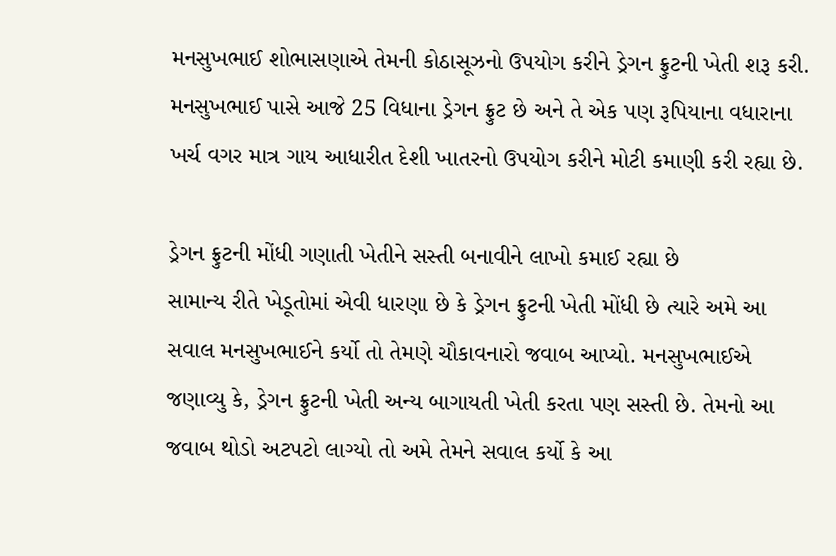મનસુખભાઈ શોભાસણાએ તેમની કોઠાસૂઝનો ઉપયોગ કરીને ડ્રેગન ફ્રુટની ખેતી શરૂ કરી. મનસુખભાઈ પાસે આજે 25 વિધાના ડ્રેગન ફ્રુટ છે અને તે એક પણ રૂપિયાના વધારાના ખર્ચ વગર માત્ર ગાય આધારીત દેશી ખાતરનો ઉપયોગ કરીને મોટી કમાણી કરી રહ્યા છે.

ડ્રેગન ફ્રુટની મોંધી ગણાતી ખેતીને સસ્તી બનાવીને લાખો કમાઈ રહ્યા છે
સામાન્ય રીતે ખેડૂતોમાં એવી ધારણા છે કે ડ્રેગન ફ્રુટની ખેતી મોંધી છે ત્યારે અમે આ સવાલ મનસુખભાઈને કર્યો તો તેમણે ચૌકાવનારો જવાબ આપ્યો. મનસુખભાઈએ જણાવ્યુ કે, ડ્રેગન ફ્રુટની ખેતી અન્ય બાગાયતી ખેતી કરતા પણ સસ્તી છે. તેમનો આ જવાબ થોડો અટપટો લાગ્યો તો અમે તેમને સવાલ કર્યો કે આ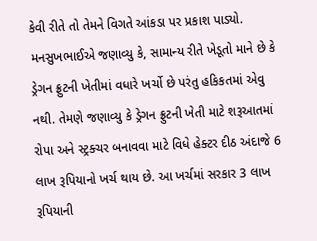કેવી રીતે તો તેમને વિગતે આંકડા પર પ્રકાશ પાડ્યો.
મનસુખભાઈએ જણાવ્યુ કે, સામાન્ય રીતે ખેડૂતો માને છે કે ડ્રેગન ફ્રુટની ખેતીમાં વધારે ખર્ચો છે પરંતુ હકિકતમાં એવુ નથી. તેમણે જણાવ્યુ કે ડ્રેગન ફ્રુટની ખેતી માટે શરૂઆતમાં રોપા અને સ્ટ્રક્ચર બનાવવા માટે વિધે હેક્ટર દીઠ અંદાજે 6 લાખ રૂપિયાનો ખર્ચ થાય છે. આ ખર્ચમાં સરકાર 3 લાખ રૂપિયાની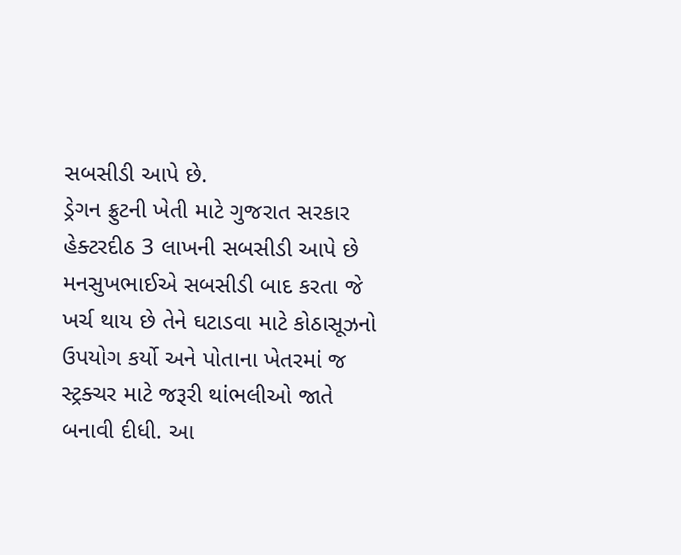સબસીડી આપે છે.
ડ્રેગન ફ્રુટની ખેતી માટે ગુજરાત સરકાર હેક્ટરદીઠ 3 લાખની સબસીડી આપે છે
મનસુખભાઈએ સબસીડી બાદ કરતા જે ખર્ચ થાય છે તેને ઘટાડવા માટે કોઠાસૂઝનો ઉપયોગ કર્યો અને પોતાના ખેતરમાં જ સ્ટ્રક્ચર માટે જરૂરી થાંભલીઓ જાતે બનાવી દીધી. આ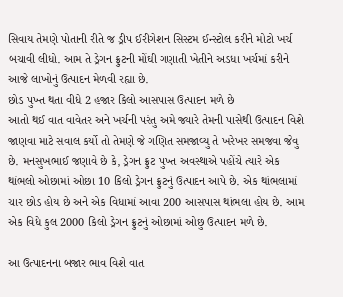સિવાય તેમણે પોતાની રીતે જ ડ્રીપ ઈરીગેશન સિસ્ટમ ઈન્સ્ટોલ કરીને મોટો ખર્ચ બચાવી લીધો. આમ તે ડ્રેગન ફ્રુટની મોંઘી ગણાતી ખેતીને અડધા ખર્ચમાં કરીને આજે લાખોનું ઉત્પાદન મેળવી રહ્યા છે.
છોડ પુખ્ત થતા વીધે 2 હજાર કિલો આસપાસ ઉત્પાદન મળે છે
આતો થઈ વાત વાવેતર અને ખર્ચની પરંતુ અમે જ્યારે તેમની પાસેથી ઉત્પાદન વિશે જાણવા માટે સવાલ કર્યો તો તેમણે જે ગણિત સમજાવ્યુ તે ખરેખર સમજવા જેવુ છે. મનસુખભાઈ જણાવે છે કે, ડ્રેગન ફ્રુટ પુખ્ત અવસ્થાએ પહોંચે ત્યારે એક થાંભલો ઓછામાં ઓછા 10 કિલો ડ્રેગન ફ્રુટનું ઉત્પાદન આપે છે. એક થાંભલામાં ચાર છોડ હોય છે અને એક વિધામાં આવા 200 આસપાસ થાંભલા હોય છે. આમ એક વિધે કુલ 2000 કિલો ડ્રેગન ફ્રુટનું ઓછામાં ઓછુ ઉત્પાદન મળે છે.

આ ઉત્પાદનના બજાર ભાવ વિશે વાત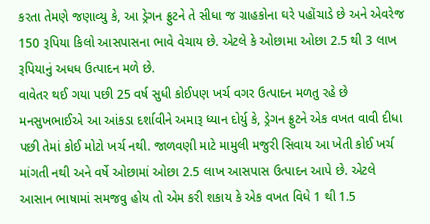કરતા તેમણે જણાવ્યુ કે, આ ડ્રેગન ફ્રુટને તે સીધા જ ગ્રાહકોના ઘરે પહોંચાડે છે અને એવરેજ 150 રૂપિયા કિલો આસપાસના ભાવે વેચાય છે. એટલે કે ઓછામા ઓછા 2.5 થી 3 લાખ રૂપિયાનું અધધ ઉત્પાદન મળે છે.
વાવેતર થઈ ગયા પછી 25 વર્ષ સુધી કોઈપણ ખર્ચ વગર ઉત્પાદન મળતુ રહે છે
મનસુખભાઈએ આ આંકડા દર્શાવીને અમારૂ ધ્યાન દોર્યુ કે, ડ્રેગન ફ્રુટને એક વખત વાવી દીધા પછી તેમાં કોઈ મોટો ખર્ચ નથી. જાળવણી માટે મામુલી મજુરી સિવાય આ ખેતી કોઈ ખર્ચ માંગતી નથી અને વર્ષે ઓછામાં ઓછા 2.5 લાખ આસપાસ ઉત્પાદન આપે છે. એટલે આસાન ભાષામાં સમજવુ હોય તો એમ કરી શકાય કે એક વખત વિધે 1 થી 1.5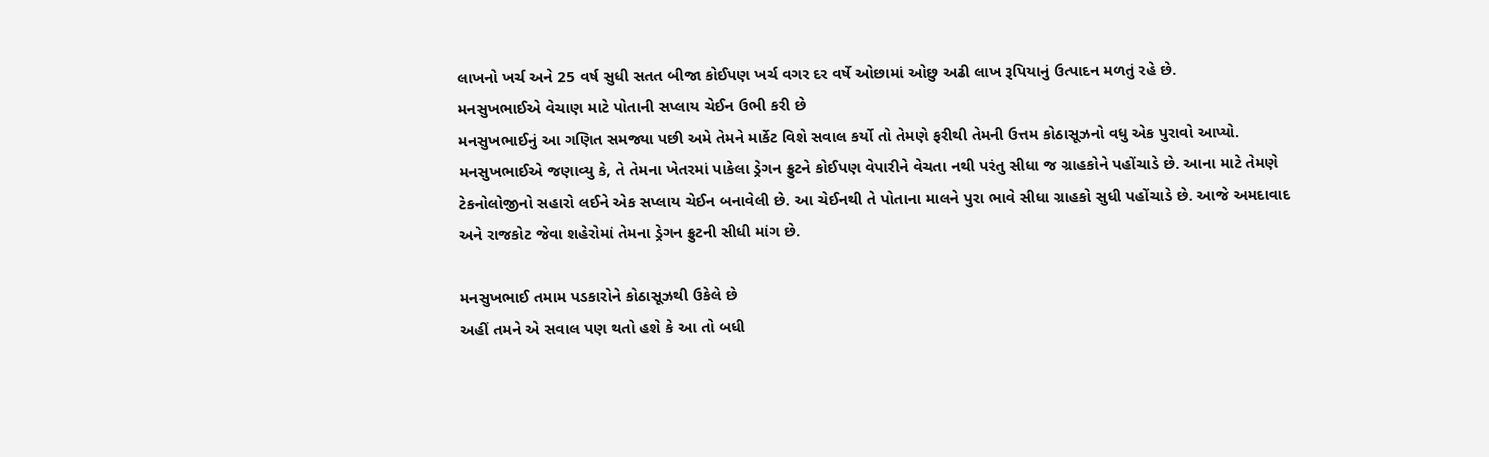લાખનો ખર્ચ અને 25 વર્ષ સુધી સતત બીજા કોઈપણ ખર્ચ વગર દર વર્ષે ઓછામાં ઓછુ અઢી લાખ રૂપિયાનું ઉત્પાદન મળતું રહે છે.
મનસુખભાઈએ વેચાણ માટે પોતાની સપ્લાય ચેઈન ઉભી કરી છે
મનસુખભાઈનું આ ગણિત સમજ્યા પછી અમે તેમને માર્કેટ વિશે સવાલ કર્યો તો તેમણે ફરીથી તેમની ઉત્તમ કોઠાસૂઝનો વધુ એક પુરાવો આપ્યો. મનસુખભાઈએ જણાવ્યુ કે, તે તેમના ખેતરમાં પાકેલા ડ્રેગન ફ્રુટને કોઈપણ વેપારીને વેચતા નથી પરંતુ સીધા જ ગ્રાહકોને પહોંચાડે છે. આના માટે તેમણે ટેકનોલોજીનો સહારો લઈને એક સપ્લાય ચેઈન બનાવેલી છે. આ ચેઈનથી તે પોતાના માલને પુરા ભાવે સીધા ગ્રાહકો સુધી પહોંચાડે છે. આજે અમદાવાદ અને રાજકોટ જેવા શહેરોમાં તેમના ડ્રેગન ફ્રુટની સીધી માંગ છે.

મનસુખભાઈ તમામ પડકારોને કોઠાસૂઝથી ઉકેલે છે
અહીં તમને એ સવાલ પણ થતો હશે કે આ તો બધી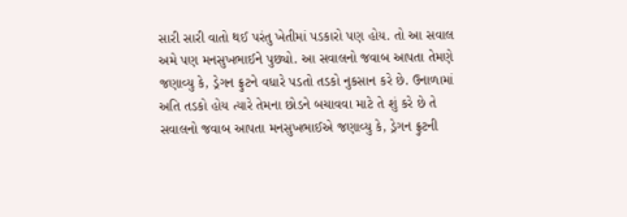સારી સારી વાતો થઈ પરંતુ ખેતીમાં પડકારો પણ હોય. તો આ સવાલ અમે પણ મનસુખભાઈને પુછ્યો. આ સવાલનો જવાબ આપતા તેમણે જણાવ્યુ કે, ડ્રેગન ફ્રુટને વધારે પડતો તડકો નુકસાન કરે છે. ઉનાળામાં અતિ તડકો હોય ત્યારે તેમના છોડને બચાવવા માટે તે શું કરે છે તે સવાલનો જવાબ આપતા મનસુખભાઈએ જણાવ્યુ કે, ડ્રેગન ફ્રુટની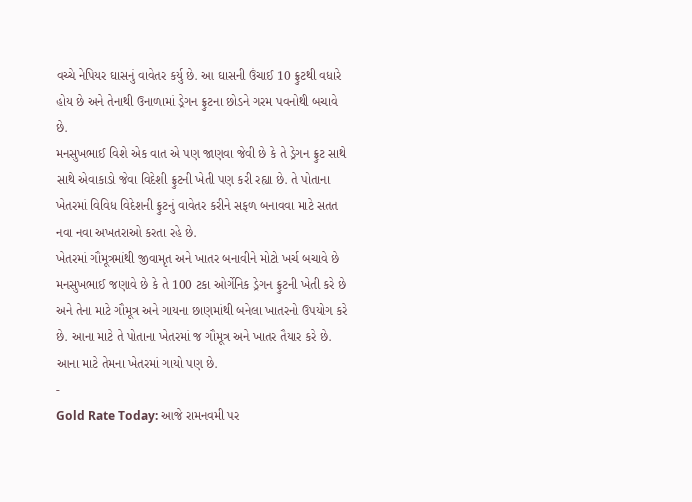વચ્ચે નેપિયર ઘાસનું વાવેતર કર્યુ છે. આ ઘાસની ઉંચાઈ 10 ફ્રુટથી વધારે હોય છે અને તેનાથી ઉનાળામાં ડ્રેગન ફ્રુટના છોડને ગરમ પવનોથી બચાવે છે.
મનસુખભાઈ વિશે એક વાત એ પણ જાણવા જેવી છે કે તે ડ્રેગન ફ્રુટ સાથે સાથે એવાકાડો જેવા વિદેશી ફ્રુટની ખેતી પણ કરી રહ્યા છે. તે પોતાના ખેતરમાં વિવિધ વિદેશની ફ્રુટનું વાવેતર કરીને સફળ બનાવવા માટે સતત નવા નવા અખતરાઓ કરતા રહે છે.
ખેતરમાં ગૌમૂત્રમાંથી જીવામૃત અને ખાતર બનાવીને મોટો ખર્ચ બચાવે છે
મનસુખભાઈ જણાવે છે કે તે 100 ટકા ઓર્ગેનિક ડ્રેગન ફ્રુટની ખેતી કરે છે અને તેના માટે ગૌમૂત્ર અને ગાયના છાણમાંથી બનેલા ખાતરનો ઉપયોગ કરે છે. આના માટે તે પોતાના ખેતરમાં જ ગૌમૂત્ર અને ખાતર તૈયાર કરે છે. આના માટે તેમના ખેતરમાં ગાયો પણ છે.
-
Gold Rate Today: આજે રામનવમી પર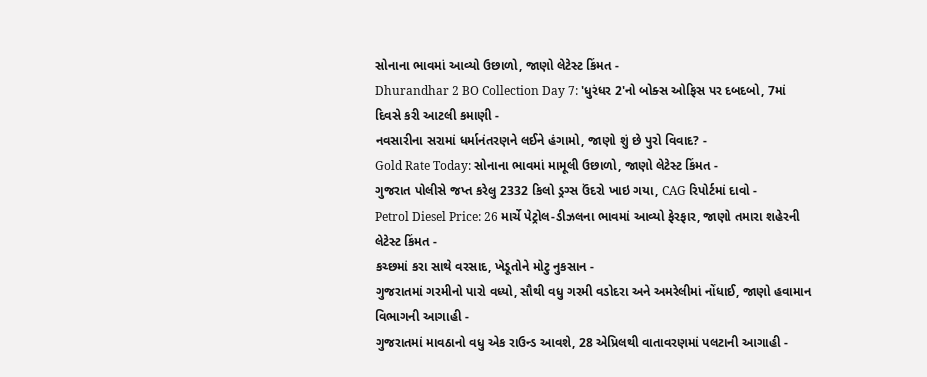સોનાના ભાવમાં આવ્યો ઉછાળો, જાણો લેટેસ્ટ કિંમત -
Dhurandhar 2 BO Collection Day 7: 'ધુરંધર 2'નો બોક્સ ઓફિસ પર દબદબો, 7માં દિવસે કરી આટલી કમાણી -
નવસારીના સરામાં ધર્માનંતરણને લઈને હંગામો, જાણો શું છે પુરો વિવાદ? -
Gold Rate Today: સોનાના ભાવમાં મામૂલી ઉછાળો, જાણો લેટેસ્ટ કિંમત -
ગુજરાત પોલીસે જપ્ત કરેલુ 2332 કિલો ડ્રગ્સ ઉંદરો ખાઇ ગયા, CAG રિપોર્ટમાં દાવો -
Petrol Diesel Price: 26 માર્ચે પેટ્રોલ-ડીઝલના ભાવમાં આવ્યો ફેરફાર, જાણો તમારા શહેરની લેટેસ્ટ કિંમત -
કચ્છમાં કરા સાથે વરસાદ, ખેડૂતોને મોટુ નુકસાન -
ગુજરાતમાં ગરમીનો પારો વધ્યો, સૌથી વધુ ગરમી વડોદરા અને અમરેલીમાં નોંધાઈ, જાણો હવામાન વિભાગની આગાહી -
ગુજરાતમાં માવઠાનો વધુ એક રાઉન્ડ આવશે, 28 એપ્રિલથી વાતાવરણમાં પલટાની આગાહી -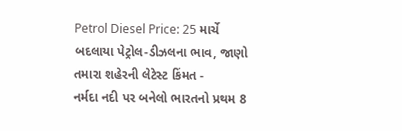Petrol Diesel Price: 25 માર્ચે બદલાયા પેટ્રોલ-ડીઝલના ભાવ, જાણો તમારા શહેરની લેટેસ્ટ કિંમત -
નર્મદા નદી પર બનેલો ભારતનો પ્રથમ 8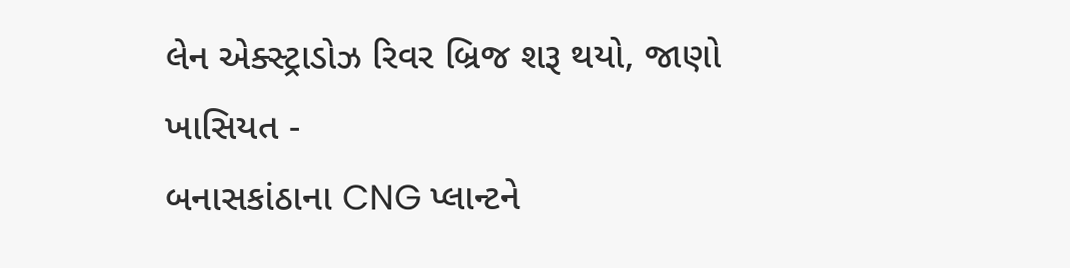લેન એક્સ્ટ્રાડોઝ રિવર બ્રિજ શરૂ થયો, જાણો ખાસિયત -
બનાસકાંઠાના CNG પ્લાન્ટને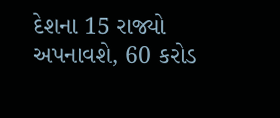દેશના 15 રાજ્યો અપનાવશે, 60 કરોડ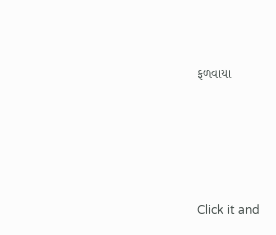ફળવાયા








Click it and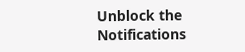Unblock the Notifications